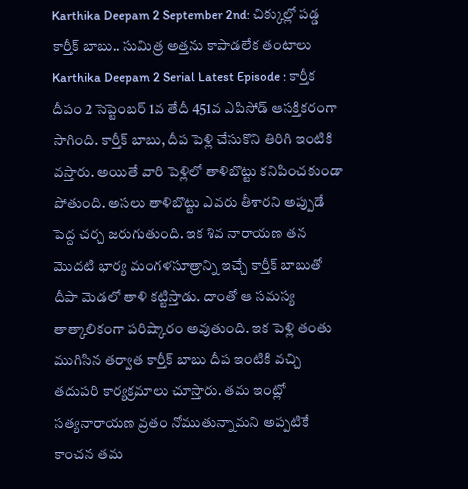Karthika Deepam 2 September 2nd: చిక్కుల్లో పడ్డ కార్తీక్ బాబు.. సుమిత్ర అత్తను కాపాడలేక తంటాలు
Karthika Deepam 2 Serial Latest Episode : కార్తీక దీపం 2 సెప్టెంబర్ 1వ తేదీ 451వ ఎపిసోడ్ ఆసక్తికరంగా సాగింది. కార్తీక్ బాబు, దీప పెళ్లి చేసుకొని తిరిగి ఇంటికి వస్తారు. అయితే వారి పెళ్లిలో తాళిబొట్టు కనిపించకుండా పోతుంది. అసలు తాళిబొట్టు ఎవరు తీశారని అప్పుడే పెద్ద చర్చ జరుగుతుంది. ఇక శివ నారాయణ తన మొదటి భార్య మంగళసూత్రాన్ని ఇచ్చే కార్తీక్ బాబుతో దీపా మెడలో తాళి కట్టిస్తాడు. దాంతో ఆ సమస్య తాత్కాలికంగా పరిష్కారం అవుతుంది. ఇక పెళ్లి తంతు ముగిసిన తర్వాత కార్తీక్ బాబు దీప ఇంటికి వచ్చి తదుపరి కార్యక్రమాలు చూస్తారు. తమ ఇంట్లో సత్యనారాయణ వ్రతం నోముతున్నామని అప్పటికే కాంచన తమ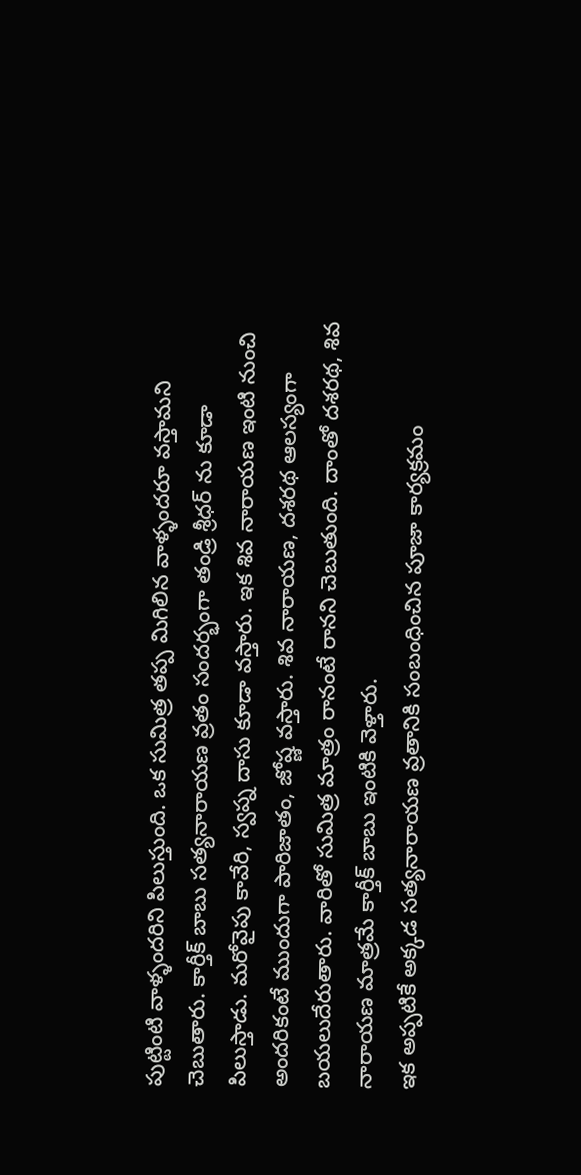పుట్టింటి వాళ్ళందరిని పిలుస్తుంది. ఒక సుమిత్ర తప్ప మిగిలిన వాళ్ళందరూ వస్తామని చెబుతారు. కార్తీక్ బాబు సత్యనారాయణ వ్రతం సందర్భంగా తండ్రి శ్రీధర్ ను కూడా పిలుస్తాడు. మరోవైపు కావేరి, స్వప్న దాసు కూడా వస్తారు. ఇక శివ నారాయణ ఇంటి నుంచి అందరికంటే ముందుగా పారిజాతం, జోష్ణ వస్తారు. శివ నారాయణ, దశరథ ఆలస్యంగా బయలుదేరుతారు. వారితో సుమిత్ర మాత్రం రానంటే రానని చెబుతుంది. దాంతో దశరథ, శివ నారాయణ మాత్రమే కార్తీక్ బాబు ఇంటికి వెళ్తారు.
ఇక అప్పటికే అక్కడ సత్యనారాయణ వ్రతానికి సంబంధించిన పూజా కార్యక్రమం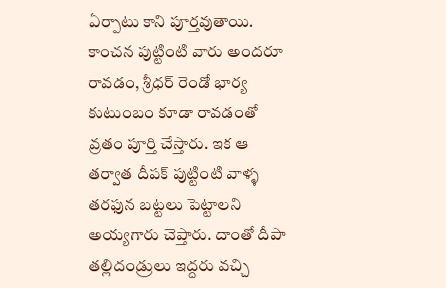ఏర్పాటు కాని పూర్తవుతాయి. కాంచన పుట్టింటి వారు అందరూ రావడం, శ్రీధర్ రెండో భార్య కుటుంబం కూడా రావడంతో వ్రతం పూర్తి చేస్తారు. ఇక ఆ తర్వాత దీపక్ పుట్టింటి వాళ్ళ తరఫున బట్టలు పెట్టాలని అయ్యగారు చెప్తారు. దాంతో దీపా తల్లిదండ్రులు ఇద్దరు వచ్చి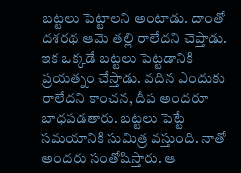బట్టలు పెట్టాలని అంటాడు. దాంతో దశరథ ఆమె తల్లి రాలేదని చెప్తాడు. ఇక ఒక్కడే బట్టలు పెట్టడానికి ప్రయత్నం చేస్తాడు. వదిన ఎందుకు రాలేదని కాంచన, దీప అందరూ బాధపడతారు. బట్టలు పెట్టే సమయానికి సుమిత్ర వస్తుంది. నాతో అందరు సంతోషిస్తారు. ఆ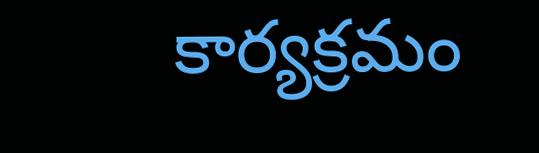కార్యక్రమం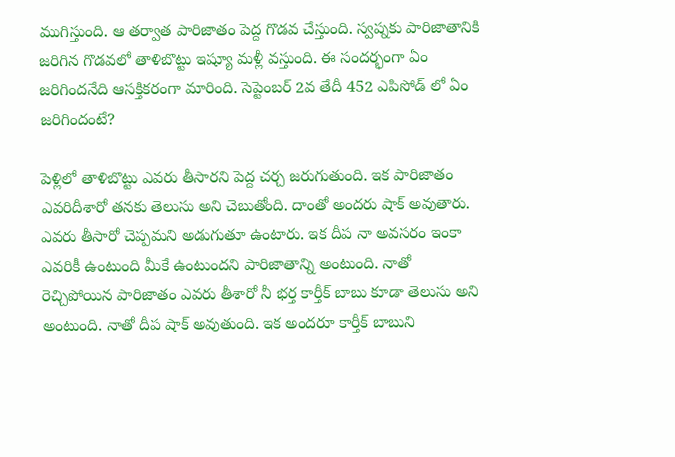ముగిస్తుంది. ఆ తర్వాత పారిజాతం పెద్ద గొడవ చేస్తుంది. స్వప్నకు పారిజాతానికి జరిగిన గొడవలో తాళిబొట్టు ఇష్యూ మళ్లీ వస్తుంది. ఈ సందర్భంగా ఏం జరిగిందనేది ఆసక్తికరంగా మారింది. సెప్టెంబర్ 2వ తేదీ 452 ఎపిసోడ్ లో ఏం జరిగిందంటే?

పెళ్లిలో తాళిబొట్టు ఎవరు తీసారని పెద్ద చర్చ జరుగుతుంది. ఇక పారిజాతం ఎవరిదీశారో తనకు తెలుసు అని చెబుతోంది. దాంతో అందరు షాక్ అవుతారు. ఎవరు తీసారో చెప్పమని అడుగుతూ ఉంటారు. ఇక దీప నా అవసరం ఇంకా ఎవరికీ ఉంటుంది మీకే ఉంటుందని పారిజాతాన్ని అంటుంది. నాతో రెచ్చిపోయిన పారిజాతం ఎవరు తీశారో నీ భర్త కార్తీక్ బాబు కూడా తెలుసు అని అంటుంది. నాతో దీప షాక్ అవుతుంది. ఇక అందరూ కార్తీక్ బాబుని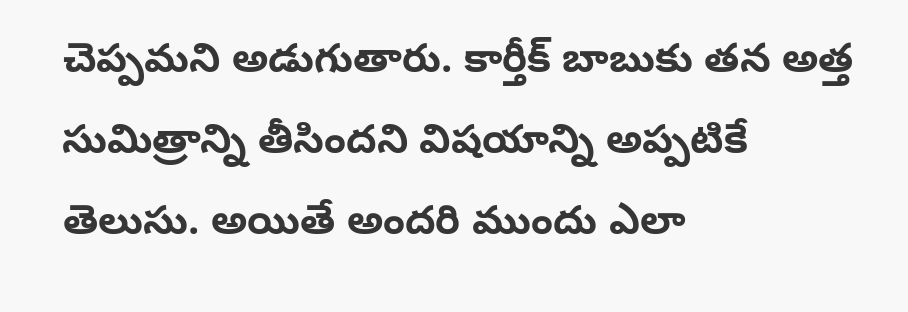చెప్పమని అడుగుతారు. కార్తీక్ బాబుకు తన అత్త సుమిత్రాన్ని తీసిందని విషయాన్ని అప్పటికే తెలుసు. అయితే అందరి ముందు ఎలా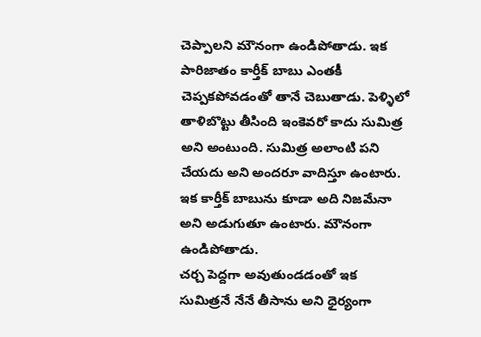చెప్పాలని మౌనంగా ఉండిపోతాడు. ఇక పారిజాతం కార్తీక్ బాబు ఎంతకీ చెప్పకపోవడంతో తానే చెబుతాడు. పెళ్ళిలో తాళిబొట్టు తీసింది ఇంకెవరో కాదు సుమిత్ర అని అంటుంది. సుమిత్ర అలాంటి పని చేయదు అని అందరూ వాదిస్తూ ఉంటారు. ఇక కార్తీక్ బాబును కూడా అది నిజమేనా అని అడుగుతూ ఉంటారు. మౌనంగా ఉండిపోతాడు.
చర్చ పెద్దగా అవుతుండడంతో ఇక సుమిత్రనే నేనే తీసాను అని ధైర్యంగా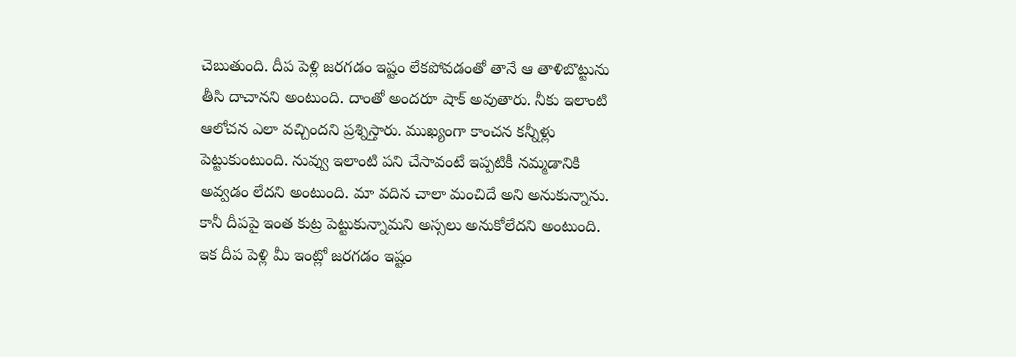చెబుతుంది. దీప పెళ్లి జరగడం ఇష్టం లేకపోవడంతో తానే ఆ తాళిబొట్టును తీసి దాచానని అంటుంది. దాంతో అందరూ షాక్ అవుతారు. నీకు ఇలాంటి ఆలోచన ఎలా వచ్చిందని ప్రశ్నిస్తారు. ముఖ్యంగా కాంచన కన్నీళ్లు పెట్టుకుంటుంది. నువ్వు ఇలాంటి పని చేసావంటే ఇప్పటికీ నమ్మడానికి అవ్వడం లేదని అంటుంది. మా వదిన చాలా మంచిదే అని అనుకున్నాను. కానీ దీపపై ఇంత కుట్ర పెట్టుకున్నామని అస్సలు అనుకోలేదని అంటుంది. ఇక దీప పెళ్లి మీ ఇంట్లో జరగడం ఇష్టం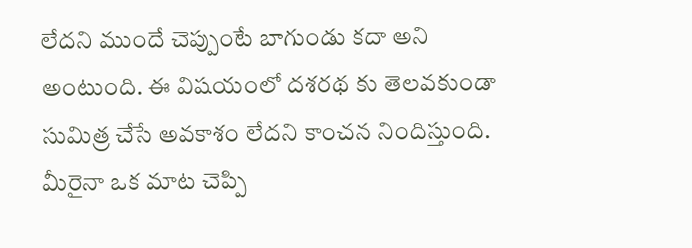లేదని ముందే చెప్పుంటే బాగుండు కదా అని అంటుంది. ఈ విషయంలో దశరథ కు తెలవకుండా సుమిత్ర చేసే అవకాశం లేదని కాంచన నిందిస్తుంది. మీరైనా ఒక మాట చెప్పి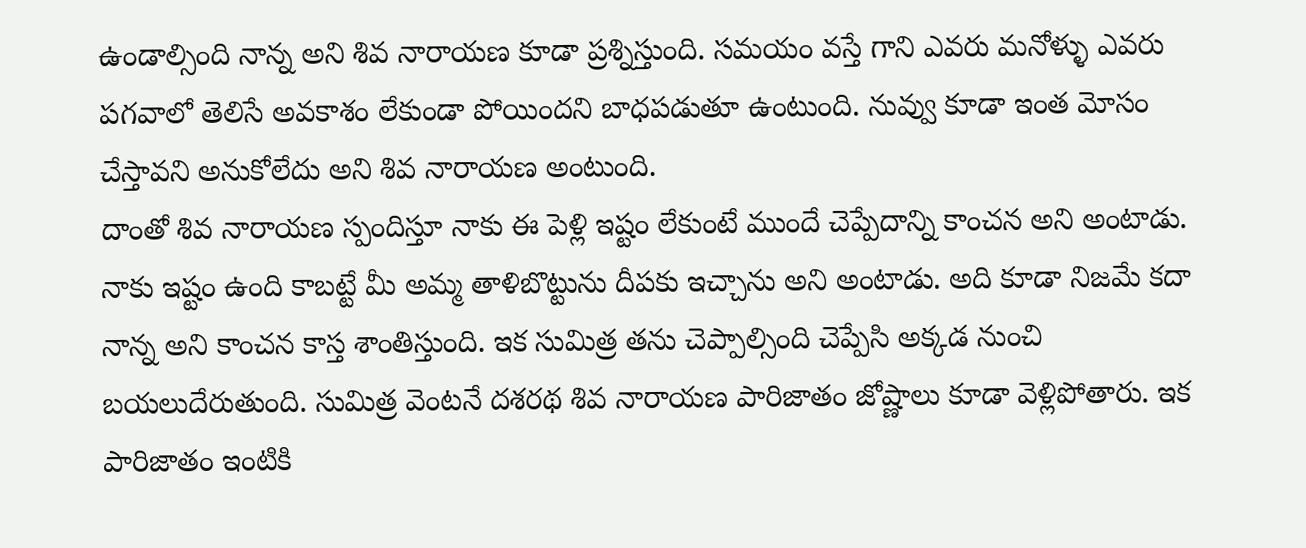ఉండాల్సింది నాన్న అని శివ నారాయణ కూడా ప్రశ్నిస్తుంది. సమయం వస్తే గాని ఎవరు మనోళ్ళు ఎవరు పగవాలో తెలిసే అవకాశం లేకుండా పోయిందని బాధపడుతూ ఉంటుంది. నువ్వు కూడా ఇంత మోసం చేస్తావని అనుకోలేదు అని శివ నారాయణ అంటుంది.
దాంతో శివ నారాయణ స్పందిస్తూ నాకు ఈ పెళ్లి ఇష్టం లేకుంటే ముందే చెప్పేదాన్ని కాంచన అని అంటాడు. నాకు ఇష్టం ఉంది కాబట్టే మీ అమ్మ తాళిబొట్టును దీపకు ఇచ్చాను అని అంటాడు. అది కూడా నిజమే కదా నాన్న అని కాంచన కాస్త శాంతిస్తుంది. ఇక సుమిత్ర తను చెప్పాల్సింది చెప్పేసి అక్కడ నుంచి బయలుదేరుతుంది. సుమిత్ర వెంటనే దశరథ శివ నారాయణ పారిజాతం జోష్ణాలు కూడా వెళ్లిపోతారు. ఇక పారిజాతం ఇంటికి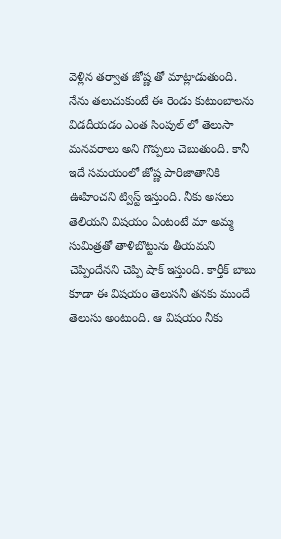వెళ్లిన తర్వాత జోష్ణ తో మాట్లాడుతుంది. నేను తలుచుకుంటే ఈ రెండు కుటుంబాలను విడదీయడం ఎంత సింపుల్ లో తెలుసా మనవరాలు అని గొప్పలు చెబుతుంది. కానీ ఇదే సమయంలో జోష్ణ పారిజాతానికి ఊహించని ట్విస్ట్ ఇస్తుంది. నీకు అసలు తెలియని విషయం ఏంటంటే మా అమ్మ సుమిత్రతో తాళిబొట్టును తీయమని చెప్పిందేనని చెప్పి షాక్ ఇస్తుంది. కార్తీక్ బాబు కూడా ఈ విషయం తెలుసనీ తనకు ముందే తెలుసు అంటుంది. ఆ విషయం నీకు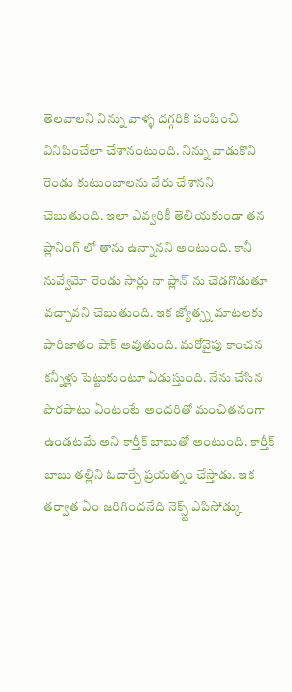తెలవాలని నిన్ను వాళ్ళ దగ్గరికి పంపించి వినిపించేలా చేశానంటుంది. నిన్ను వాడుకొని రెండు కుటుంబాలను వేరు చేశానని చెబుతుంది. ఇలా ఎవ్వరికీ తెలియకుండా తన ప్లానింగ్ లో తాను ఉన్నానని అంటుంది. కానీ నువ్వేమో రెండు సార్లు నా ప్లాన్ ను చెడగొడుతూ వచ్చావని చెబుతుంది. ఇక జ్యోత్స్న మాటలకు పారిజాతం షాక్ అవుతుంది. మరోవైపు కాంచన కన్నీళ్లు పెట్టుకుంటూ ఏడుస్తుంది. నేను చేసిన పొరపాటు ఏంటంటే అందరితో మంచితనంగా ఉండటమే అని కార్తీక్ బాబుతో అంటుంది. కార్తీక్ బాబు తల్లిని ఓదార్చే ప్రయత్నం చేస్తాడు. ఇక తర్వాత ఏం జరిగిందనేది నెక్స్ట్ ఎపిసోడ్కు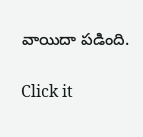వాయిదా పడింది.


Click it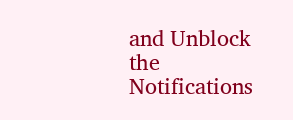and Unblock the Notifications